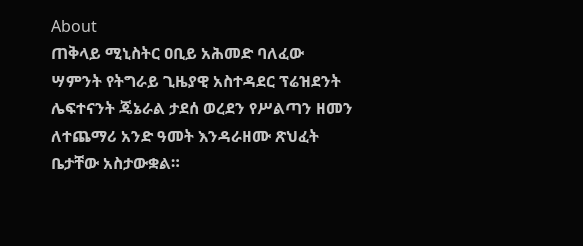About
ጠቅላይ ሚኒስትር ዐቢይ አሕመድ ባለፈው ሣምንት የትግራይ ጊዜያዊ አስተዳደር ፕሬዝደንት ሌፍተናንት ጄኔራል ታደሰ ወረደን የሥልጣን ዘመን ለተጨማሪ አንድ ዓመት እንዳራዘሙ ጽህፈት ቤታቸው አስታውቋል።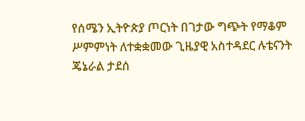የሰሜን ኢትዮጵያ ጦርነት በገታው ግጭት የማቆም ሥምምነት ለተቋቋመው ጊዜያዊ አስተዳደር ሉቴናንት ጄኔራል ታደሰ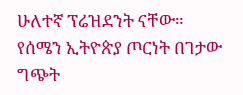ሁለተኛ ፕሬዝደንት ናቸው።
የሰሜን ኢትዮጵያ ጦርነት በገታው ግጭት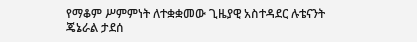የማቆም ሥምምነት ለተቋቋመው ጊዜያዊ አስተዳደር ሉቴናንት ጄኔራል ታደሰ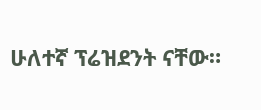ሁለተኛ ፕሬዝደንት ናቸው።